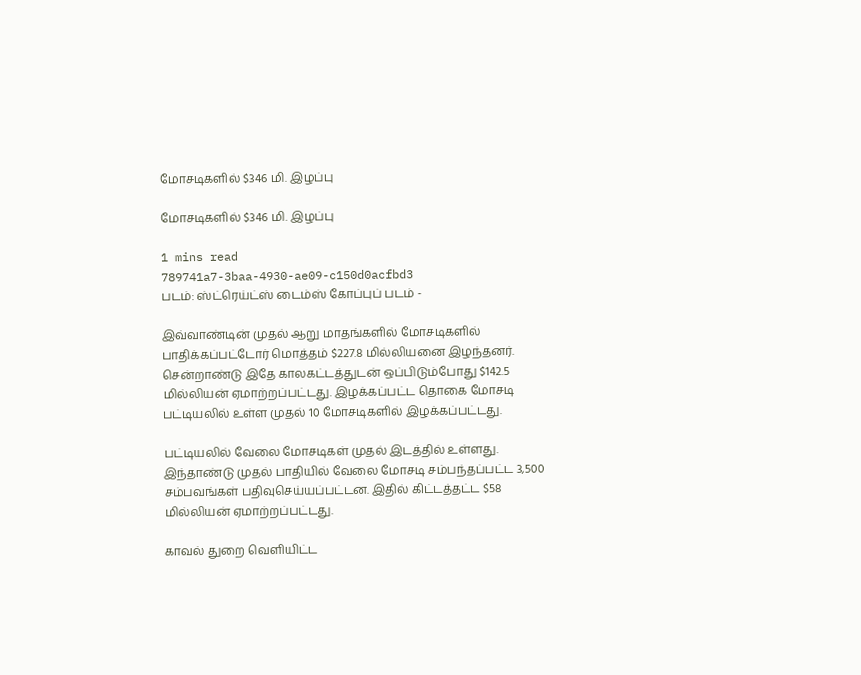மோசடிகளில் $346 மி. இழப்பு

மோசடிகளில் $346 மி. இழப்பு

1 mins read
789741a7-3baa-4930-ae09-c150d0acfbd3
படம்: ஸ்ட்ரெய்ட்ஸ் டைம்ஸ் கோப்புப் படம் -

இவ்வாண்டின் முதல் ஆறு மாதங்களில் மோசடிகளில் பாதிக்கப்பட்டோர் மொத்தம் $227.8 மில்லியனை இழந்தனர். சென்றாண்டு இதே காலகட்டத்துடன் ஒப்பிடும்போது $142.5 மில்லியன் ஏமாற்றப்பட்டது. இழக்கப்பட்ட தொகை மோசடி பட்டியலில் உள்ள முதல் 10 மோசடிகளில் இழக்கப்பட்டது.

பட்டியலில் வேலை மோசடிகள் முதல் இடத்தில் உள்ளது. இந்தாண்டு முதல் பாதியில் வேலை மோசடி சம்பந்தப்பட்ட 3,500 சம்பவங்கள் பதிவுசெய்யப்பட்டன. இதில் கிட்டத்தட்ட $58 மில்லியன் ஏமாற்றப்பட்டது.

காவல் துறை வெளியிட்ட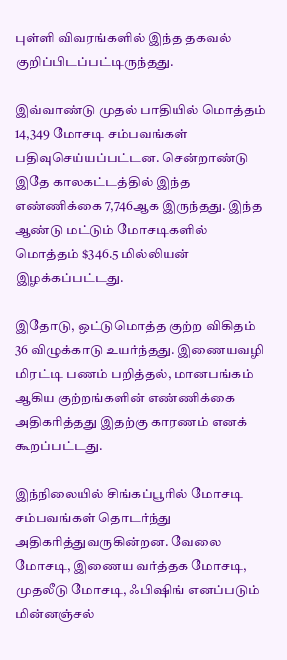புள்ளி விவரங்களில் இந்த தகவல் குறிப்பிடப்பட்டிருந்தது.

இவ்வாண்டு முதல் பாதியில் மொத்தம் 14,349 மோசடி சம்பவங்கள் பதிவுசெய்யப்பட்டன. சென்றாண்டு இதே காலகட்டத்தில் இந்த எண்ணிக்கை 7,746ஆக இருந்தது. இந்த ஆண்டு மட்டும் மோசடிகளில் மொத்தம் $346.5 மில்லியன் இழக்கப்பட்டது.

இதோடு, ஒட்டுமொத்த குற்ற விகிதம் 36 விழுக்காடு உயர்ந்தது. இணையவழி மிரட்டி பணம் பறித்தல், மானபங்கம் ஆகிய குற்றங்களின் எண்ணிக்கை அதிகரித்தது இதற்கு காரணம் எனக் கூறப்பட்டது.

இந்நிலையில் சிங்கப்பூரில் மோசடி சம்பவங்கள் தொடர்ந்து அதிகரித்துவருகின்றன. வேலை மோசடி, இணைய வர்த்தக மோசடி, முதலீடு மோசடி, ஃபிஷிங் எனப்படும் மின்னஞ்சல்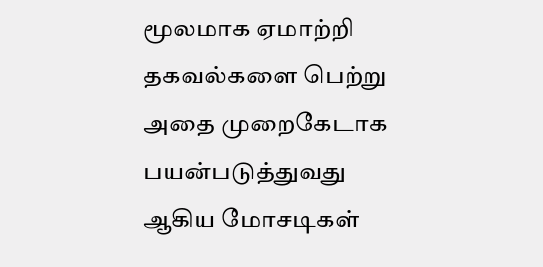மூலமாக ஏமாற்றி தகவல்களை பெற்று அதை முறைகேடாக பயன்படுத்துவது ஆகிய மோசடிகள்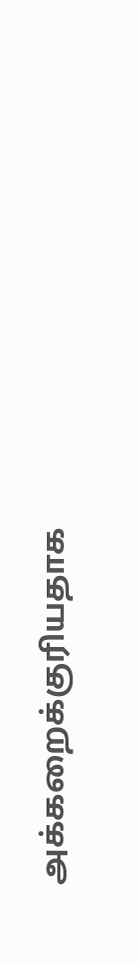அக்கறைக்குரியதாக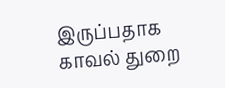இருப்பதாக காவல் துறை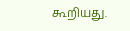கூறியது.